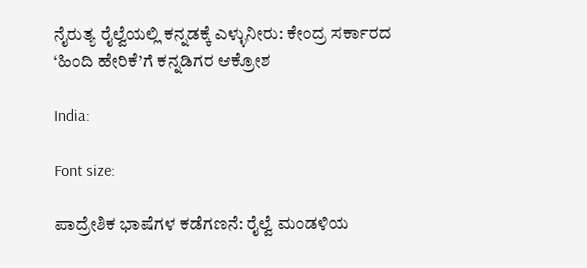ನೈರುತ್ಯ ರೈಲ್ವೆಯಲ್ಲಿ ಕನ್ನಡಕ್ಕೆ ಎಳ್ಳುನೀರು: ಕೇಂದ್ರ ಸರ್ಕಾರದ ‘ಹಿಂದಿ ಹೇರಿಕೆ’ಗೆ ಕನ್ನಡಿಗರ ಆಕ್ರೋಶ

India:

Font size:

ಪಾದ್ರೇಶಿಕ ಭಾಷೆಗಳ ಕಡೆಗಣನೆ: ರೈಲ್ವೆ ಮಂಡಳಿಯ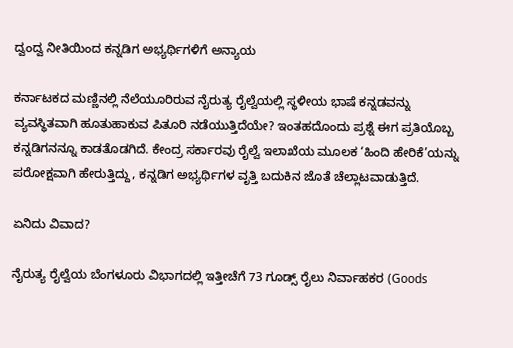ದ್ವಂದ್ವ ನೀತಿಯಿಂದ ಕನ್ನಡಿಗ ಅಭ್ಯರ್ಥಿಗಳಿಗೆ ಅನ್ಯಾಯ

ಕರ್ನಾಟಕದ ಮಣ್ಣಿನಲ್ಲಿ ನೆಲೆಯೂರಿರುವ ನೈರುತ್ಯ ರೈಲ್ವೆಯಲ್ಲಿ ಸ್ಥಳೀಯ ಭಾಷೆ ಕನ್ನಡವನ್ನು ವ್ಯವಸ್ಥಿತವಾಗಿ ಹೂತುಹಾಕುವ ಪಿತೂರಿ ನಡೆಯುತ್ತಿದೆಯೇ? ಇಂತಹದೊಂದು ಪ್ರಶ್ನೆ ಈಗ ಪ್ರತಿಯೊಬ್ಬ ಕನ್ನಡಿಗನನ್ನೂ ಕಾಡತೊಡಗಿದೆ. ಕೇಂದ್ರ ಸರ್ಕಾರವು ರೈಲ್ವೆ ಇಲಾಖೆಯ ಮೂಲಕ ‘ಹಿಂದಿ ಹೇರಿಕೆ’ಯನ್ನು ಪರೋಕ್ಷವಾಗಿ ಹೇರುತ್ತಿದ್ದು, ಕನ್ನಡಿಗ ಅಭ್ಯರ್ಥಿಗಳ ವೃತ್ತಿ ಬದುಕಿನ ಜೊತೆ ಚೆಲ್ಲಾಟವಾಡುತ್ತಿದೆ.

ಏನಿದು ವಿವಾದ?

ನೈರುತ್ಯ ರೈಲ್ವೆಯ ಬೆಂಗಳೂರು ವಿಭಾಗದಲ್ಲಿ ಇತ್ತೀಚೆಗೆ 73 ಗೂಡ್ಸ್ ರೈಲು ನಿರ್ವಾಹಕರ (Goods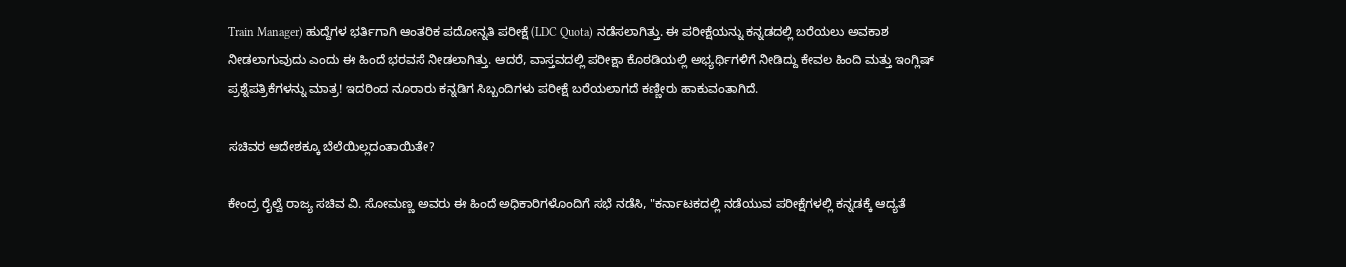Train Manager) ಹುದ್ದೆಗಳ ಭರ್ತಿಗಾಗಿ ಆಂತರಿಕ ಪದೋನ್ನತಿ ಪರೀಕ್ಷೆ (LDC Quota) ನಡೆಸಲಾಗಿತ್ತು. ಈ ಪರೀಕ್ಷೆಯನ್ನು ಕನ್ನಡದಲ್ಲಿ ಬರೆಯಲು ಅವಕಾಶ ನೀಡಲಾಗುವುದು ಎಂದು ಈ ಹಿಂದೆ ಭರವಸೆ ನೀಡಲಾಗಿತ್ತು. ಆದರೆ, ವಾಸ್ತವದಲ್ಲಿ ಪರೀಕ್ಷಾ ಕೊಠಡಿಯಲ್ಲಿ ಅಭ್ಯರ್ಥಿಗಳಿಗೆ ನೀಡಿದ್ದು ಕೇವಲ ಹಿಂದಿ ಮತ್ತು ಇಂಗ್ಲಿಷ್ ಪ್ರಶ್ನೆಪತ್ರಿಕೆಗಳನ್ನು ಮಾತ್ರ! ಇದರಿಂದ ನೂರಾರು ಕನ್ನಡಿಗ ಸಿಬ್ಬಂದಿಗಳು ಪರೀಕ್ಷೆ ಬರೆಯಲಾಗದೆ ಕಣ್ಣೀರು ಹಾಕುವಂತಾಗಿದೆ.

ಸಚಿವರ ಆದೇಶಕ್ಕೂ ಬೆಲೆಯಿಲ್ಲದಂತಾಯಿತೇ?

ಕೇಂದ್ರ ರೈಲ್ವೆ ರಾಜ್ಯ ಸಚಿವ ವಿ. ಸೋಮಣ್ಣ ಅವರು ಈ ಹಿಂದೆ ಅಧಿಕಾರಿಗಳೊಂದಿಗೆ ಸಭೆ ನಡೆಸಿ, "ಕರ್ನಾಟಕದಲ್ಲಿ ನಡೆಯುವ ಪರೀಕ್ಷೆಗಳಲ್ಲಿ ಕನ್ನಡಕ್ಕೆ ಆದ್ಯತೆ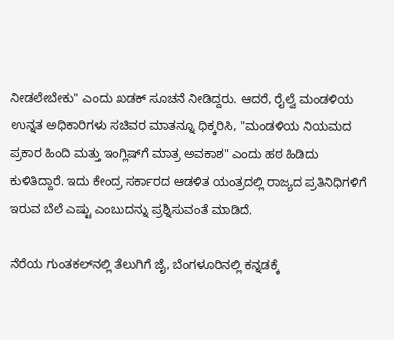ನೀಡಲೇಬೇಕು" ಎಂದು ಖಡಕ್ ಸೂಚನೆ ನೀಡಿದ್ದರು. ಆದರೆ, ರೈಲ್ವೆ ಮಂಡಳಿಯ ಉನ್ನತ ಅಧಿಕಾರಿಗಳು ಸಚಿವರ ಮಾತನ್ನೂ ಧಿಕ್ಕರಿಸಿ, "ಮಂಡಳಿಯ ನಿಯಮದ ಪ್ರಕಾರ ಹಿಂದಿ ಮತ್ತು ಇಂಗ್ಲಿಷ್‌ಗೆ ಮಾತ್ರ ಅವಕಾಶ" ಎಂದು ಹಠ ಹಿಡಿದು ಕುಳಿತಿದ್ದಾರೆ. ಇದು ಕೇಂದ್ರ ಸರ್ಕಾರದ ಆಡಳಿತ ಯಂತ್ರದಲ್ಲಿ ರಾಜ್ಯದ ಪ್ರತಿನಿಧಿಗಳಿಗೆ ಇರುವ ಬೆಲೆ ಎಷ್ಟು ಎಂಬುದನ್ನು ಪ್ರಶ್ನಿಸುವಂತೆ ಮಾಡಿದೆ.

ನೆರೆಯ ಗುಂತಕಲ್‌ನಲ್ಲಿ ತೆಲುಗಿಗೆ ಜೈ, ಬೆಂಗಳೂರಿನಲ್ಲಿ ಕನ್ನಡಕ್ಕೆ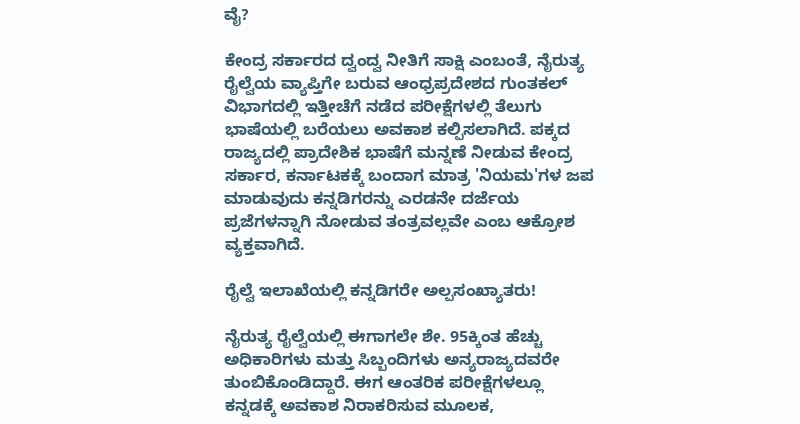ವೈ?

ಕೇಂದ್ರ ಸರ್ಕಾರದ ದ್ವಂದ್ವ ನೀತಿಗೆ ಸಾಕ್ಷಿ ಎಂಬಂತೆ, ನೈರುತ್ಯ ರೈಲ್ವೆಯ ವ್ಯಾಪ್ತಿಗೇ ಬರುವ ಆಂಧ್ರಪ್ರದೇಶದ ಗುಂತಕಲ್ ವಿಭಾಗದಲ್ಲಿ ಇತ್ತೀಚೆಗೆ ನಡೆದ ಪರೀಕ್ಷೆಗಳಲ್ಲಿ ತೆಲುಗು ಭಾಷೆಯಲ್ಲಿ ಬರೆಯಲು ಅವಕಾಶ ಕಲ್ಪಿಸಲಾಗಿದೆ. ಪಕ್ಕದ ರಾಜ್ಯದಲ್ಲಿ ಪ್ರಾದೇಶಿಕ ಭಾಷೆಗೆ ಮನ್ನಣೆ ನೀಡುವ ಕೇಂದ್ರ ಸರ್ಕಾರ, ಕರ್ನಾಟಕಕ್ಕೆ ಬಂದಾಗ ಮಾತ್ರ 'ನಿಯಮ'ಗಳ ಜಪ ಮಾಡುವುದು ಕನ್ನಡಿಗರನ್ನು ಎರಡನೇ ದರ್ಜೆಯ ಪ್ರಜೆಗಳನ್ನಾಗಿ ನೋಡುವ ತಂತ್ರವಲ್ಲವೇ ಎಂಬ ಆಕ್ರೋಶ ವ್ಯಕ್ತವಾಗಿದೆ.

ರೈಲ್ವೆ ಇಲಾಖೆಯಲ್ಲಿ ಕನ್ನಡಿಗರೇ ಅಲ್ಪಸಂಖ್ಯಾತರು!

ನೈರುತ್ಯ ರೈಲ್ವೆಯಲ್ಲಿ ಈಗಾಗಲೇ ಶೇ. 95ಕ್ಕಿಂತ ಹೆಚ್ಚು ಅಧಿಕಾರಿಗಳು ಮತ್ತು ಸಿಬ್ಬಂದಿಗಳು ಅನ್ಯರಾಜ್ಯದವರೇ ತುಂಬಿಕೊಂಡಿದ್ದಾರೆ. ಈಗ ಆಂತರಿಕ ಪರೀಕ್ಷೆಗಳಲ್ಲೂ ಕನ್ನಡಕ್ಕೆ ಅವಕಾಶ ನಿರಾಕರಿಸುವ ಮೂಲಕ,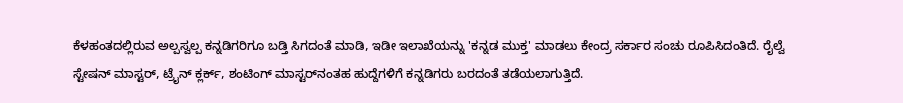ಕೆಳಹಂತದಲ್ಲಿರುವ ಅಲ್ಪಸ್ವಲ್ಪ ಕನ್ನಡಿಗರಿಗೂ ಬಡ್ತಿ ಸಿಗದಂತೆ ಮಾಡಿ, ಇಡೀ ಇಲಾಖೆಯನ್ನು 'ಕನ್ನಡ ಮುಕ್ತ' ಮಾಡಲು ಕೇಂದ್ರ ಸರ್ಕಾರ ಸಂಚು ರೂಪಿಸಿದಂತಿದೆ. ರೈಲ್ವೆ ಸ್ಟೇಷನ್ ಮಾಸ್ಟರ್, ಟ್ರೈನ್ ಕ್ಲರ್ಕ್, ಶಂಟಿಂಗ್ ಮಾಸ್ಟರ್‌ನಂತಹ ಹುದ್ದೆಗಳಿಗೆ ಕನ್ನಡಿಗರು ಬರದಂತೆ ತಡೆಯಲಾಗುತ್ತಿದೆ.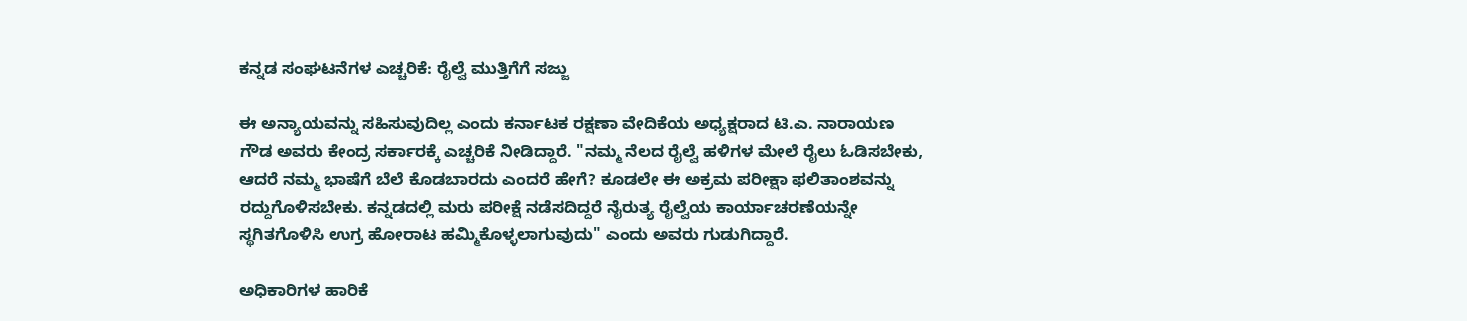ಕನ್ನಡ ಸಂಘಟನೆಗಳ ಎಚ್ಚರಿಕೆ: ರೈಲ್ವೆ ಮುತ್ತಿಗೆಗೆ ಸಜ್ಜು

ಈ ಅನ್ಯಾಯವನ್ನು ಸಹಿಸುವುದಿಲ್ಲ ಎಂದು ಕರ್ನಾಟಕ ರಕ್ಷಣಾ ವೇದಿಕೆಯ ಅಧ್ಯಕ್ಷರಾದ ಟಿ.ಎ. ನಾರಾಯಣ ಗೌಡ ಅವರು ಕೇಂದ್ರ ಸರ್ಕಾರಕ್ಕೆ ಎಚ್ಚರಿಕೆ ನೀಡಿದ್ದಾರೆ. "ನಮ್ಮ ನೆಲದ ರೈಲ್ವೆ ಹಳಿಗಳ ಮೇಲೆ ರೈಲು ಓಡಿಸಬೇಕು, ಆದರೆ ನಮ್ಮ ಭಾಷೆಗೆ ಬೆಲೆ ಕೊಡಬಾರದು ಎಂದರೆ ಹೇಗೆ? ಕೂಡಲೇ ಈ ಅಕ್ರಮ ಪರೀಕ್ಷಾ ಫಲಿತಾಂಶವನ್ನು ರದ್ದುಗೊಳಿಸಬೇಕು. ಕನ್ನಡದಲ್ಲಿ ಮರು ಪರೀಕ್ಷೆ ನಡೆಸದಿದ್ದರೆ ನೈರುತ್ಯ ರೈಲ್ವೆಯ ಕಾರ್ಯಾಚರಣೆಯನ್ನೇ ಸ್ಥಗಿತಗೊಳಿಸಿ ಉಗ್ರ ಹೋರಾಟ ಹಮ್ಮಿಕೊಳ್ಳಲಾಗುವುದು" ಎಂದು ಅವರು ಗುಡುಗಿದ್ದಾರೆ.

ಅಧಿಕಾರಿಗಳ ಹಾರಿಕೆ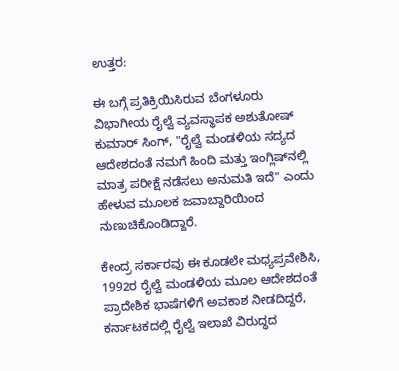ಉತ್ತರ:

ಈ ಬಗ್ಗೆ ಪ್ರತಿಕ್ರಿಯಿಸಿರುವ ಬೆಂಗಳೂರು ವಿಭಾಗೀಯ ರೈಲ್ವೆ ವ್ಯವಸ್ಥಾಪಕ ಅಶುತೋಷ್ ಕುಮಾರ್ ಸಿಂಗ್, "ರೈಲ್ವೆ ಮಂಡಳಿಯ ಸದ್ಯದ ಆದೇಶದಂತೆ ನಮಗೆ ಹಿಂದಿ ಮತ್ತು ಇಂಗ್ಲಿಷ್‌ನಲ್ಲಿ ಮಾತ್ರ ಪರೀಕ್ಷೆ ನಡೆಸಲು ಅನುಮತಿ ಇದೆ" ಎಂದು ಹೇಳುವ ಮೂಲಕ ಜವಾಬ್ದಾರಿಯಿಂದ ನುಣುಚಿಕೊಂಡಿದ್ದಾರೆ.

ಕೇಂದ್ರ ಸರ್ಕಾರವು ಈ ಕೂಡಲೇ ಮಧ್ಯಪ್ರವೇಶಿಸಿ, 1992ರ ರೈಲ್ವೆ ಮಂಡಳಿಯ ಮೂಲ ಆದೇಶದಂತೆ ಪ್ರಾದೇಶಿಕ ಭಾಷೆಗಳಿಗೆ ಅವಕಾಶ ನೀಡದಿದ್ದರೆ, ಕರ್ನಾಟಕದಲ್ಲಿ ರೈಲ್ವೆ ಇಲಾಖೆ ವಿರುದ್ಧದ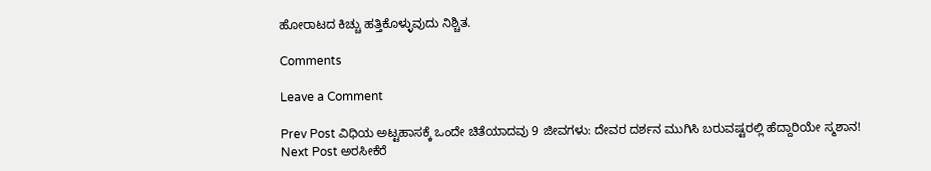ಹೋರಾಟದ ಕಿಚ್ಚು ಹತ್ತಿಕೊಳ್ಳುವುದು ನಿಶ್ಚಿತ.

Comments

Leave a Comment

Prev Post ವಿಧಿಯ ಅಟ್ಟಹಾಸಕ್ಕೆ ಒಂದೇ ಚಿತೆಯಾದವು 9 ಜೀವಗಳು: ದೇವರ ದರ್ಶನ ಮುಗಿಸಿ ಬರುವಷ್ಟರಲ್ಲಿ ಹೆದ್ದಾರಿಯೇ ಸ್ಮಶಾನ!
Next Post ಅರಸೀಕೆರೆ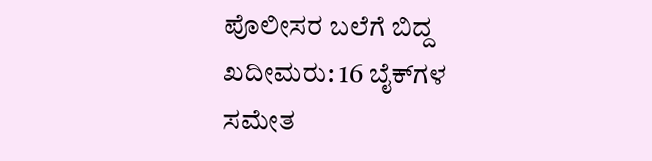ಪೊಲೀಸರ ಬಲೆಗೆ ಬಿದ್ದ ಖದೀಮರು: 16 ಬೈಕ್‌ಗಳ ಸಮೇತ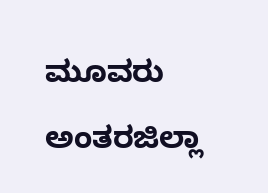ಮೂವರು ಅಂತರಜಿಲ್ಲಾ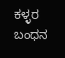ಕಳ್ಳರ ಬಂಧನ